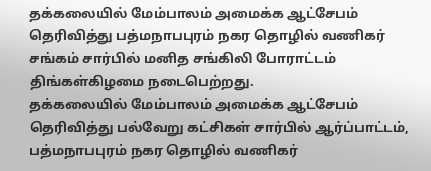தக்கலையில் மேம்பாலம் அமைக்க ஆட்சேபம் தெரிவித்து பத்மநாபபுரம் நகர தொழில் வணிகர் சங்கம் சார்பில் மனித சங்கிலி போராட்டம் திங்கள்கிழமை நடைபெற்றது.
தக்கலையில் மேம்பாலம் அமைக்க ஆட்சேபம் தெரிவித்து பல்வேறு கட்சிகள் சார்பில் ஆர்ப்பாட்டம், பத்மநாபபுரம் நகர தொழில் வணிகர்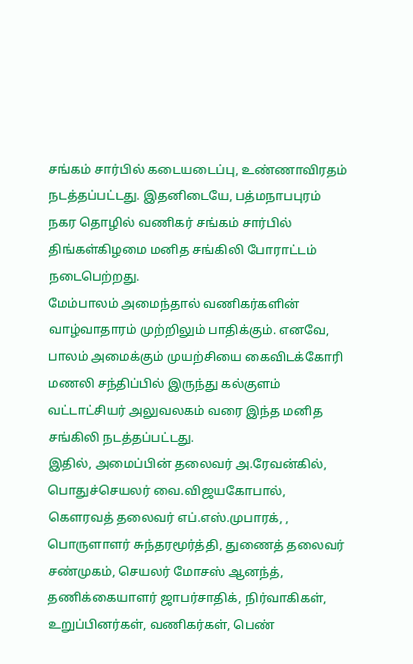சங்கம் சார்பில் கடையடைப்பு, உண்ணாவிரதம் நடத்தப்பட்டது. இதனிடையே, பத்மநாபபுரம் நகர தொழில் வணிகர் சங்கம் சார்பில் திங்கள்கிழமை மனித சங்கிலி போராட்டம் நடைபெற்றது.
மேம்பாலம் அமைந்தால் வணிகர்களின் வாழ்வாதாரம் முற்றிலும் பாதிக்கும். எனவே, பாலம் அமைக்கும் முயற்சியை கைவிடக்கோரி மணலி சந்திப்பில் இருந்து கல்குளம் வட்டாட்சியர் அலுவலகம் வரை இந்த மனித சங்கிலி நடத்தப்பட்டது.
இதில், அமைப்பின் தலைவர் அ.ரேவன்கில், பொதுச்செயலர் வை.விஜயகோபால், கௌரவத் தலைவர் எப்.எஸ்.முபாரக், , பொருளாளர் சுந்தரமூர்த்தி, துணைத் தலைவர் சண்முகம், செயலர் மோசஸ் ஆனந்த், தணிக்கையாளர் ஜாபர்சாதிக், நிர்வாகிகள், உறுப்பினர்கள், வணிகர்கள், பெண்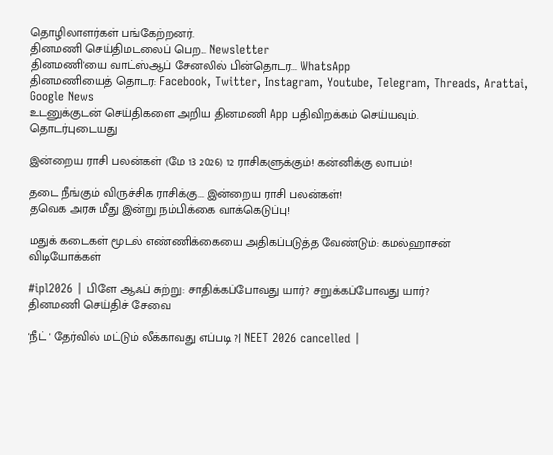தொழிலாளர்கள் பங்கேற்றனர்.
தினமணி செய்திமடலைப் பெற... Newsletter
தினமணி'யை வாட்ஸ்ஆப் சேனலில் பின்தொடர... WhatsApp
தினமணியைத் தொடர: Facebook, Twitter, Instagram, Youtube, Telegram, Threads, Arattai, Google News
உடனுக்குடன் செய்திகளை அறிய தினமணி App பதிவிறக்கம் செய்யவும்.
தொடர்புடையது

இன்றைய ராசி பலன்கள் (மே 13 2026) 12 ராசிகளுக்கும்! கன்னிக்கு லாபம்!

தடை நீங்கும் விருச்சிக ராசிக்கு... இன்றைய ராசி பலன்கள்!
தவெக அரசு மீது இன்று நம்பிக்கை வாக்கெடுப்பு!

மதுக் கடைகள் மூடல் எண்ணிக்கையை அதிகப்படுத்த வேண்டும்: கமல்ஹாசன்
விடியோக்கள்

#ipl2026 | பிளே ஆஃப் சுற்று: சாதிக்கப்போவது யார்? சறுக்கப்போவது யார்?
தினமணி செய்திச் சேவை

'நீட் ' தேர்வில் மட்டும் லீக்காவது எப்படி ?| NEET 2026 cancelled |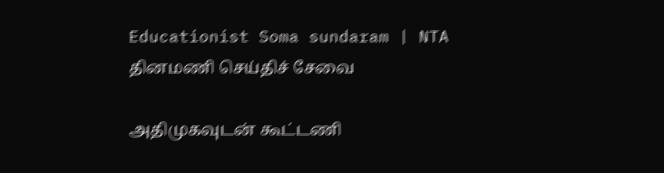Educationist Soma sundaram | NTA
தினமணி செய்திச் சேவை

அதிமுகவுடன் கூட்டணி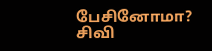பேசினோமா? சிவி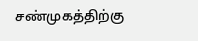சண்முகத்திற்கு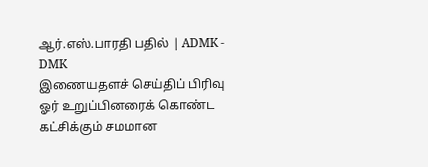ஆர்.எஸ்.பாரதி பதில் | ADMK - DMK
இணையதளச் செய்திப் பிரிவு
ஓர் உறுப்பினரைக் கொண்ட கட்சிக்கும் சமமான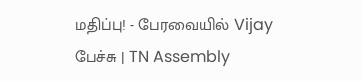மதிப்பு! - பேரவையில் Vijay பேச்சு | TN Assembly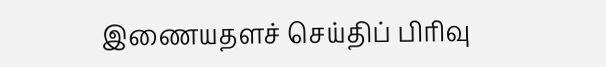இணையதளச் செய்திப் பிரிவு